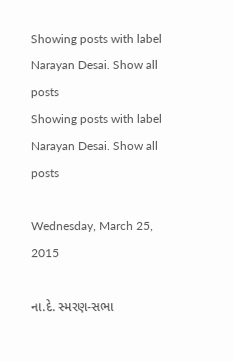Showing posts with label Narayan Desai. Show all posts
Showing posts with label Narayan Desai. Show all posts

Wednesday, March 25, 2015

ના.દે. સ્મરણ-સભા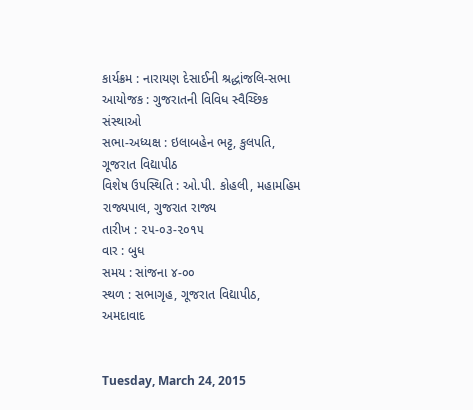કાર્યક્રમ : નારાયણ દેસાઈની શ્રદ્ધાંજલિ-સભા
આયોજક : ગુજરાતની વિવિધ સ્વૈચ્છિક સંસ્થાઓ
સભા-અધ્યક્ષ : ઇલાબહેન ભટ્ટ, કુલપતિ, ગૂજરાત વિદ્યાપીઠ
વિશેષ ઉપસ્થિતિ : ઓ.પી. કોહલી, મહામહિમ રાજ્યપાલ, ગુજરાત રાજ્ય
તારીખ : ૨૫-૦૩-૨૦૧૫
વાર : બુધ
સમય : સાંજના ૪-૦૦
સ્થળ : સભાગૃહ, ગૂજરાત વિદ્યાપીઠ, અમદાવાદ


Tuesday, March 24, 2015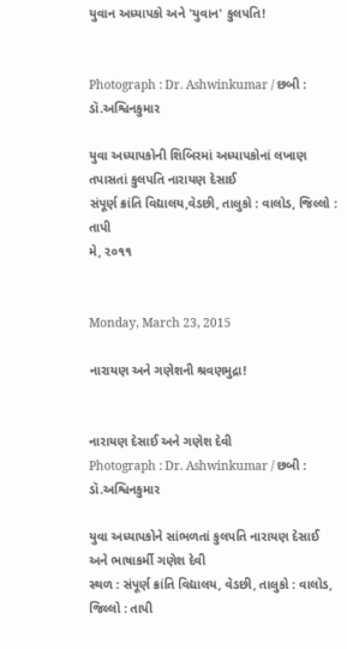યુવાન અધ્યાપકો અને 'યુવાન' કુલપતિ!


Photograph : Dr. Ashwinkumar / છબી : ડૉ.અશ્વિનકુમાર

યુવા અધ્યાપકોની શિબિરમાં અધ્યાપકોનાં લખાણ તપાસતાં કુલપતિ નારાયણ દેસાઈ
સંપૂર્ણ ક્રાંતિ વિદ્યાલય,વેડછી, તાલુકો : વાલોડ, જિલ્લો : તાપી
મે, ૨૦૧૧


Monday, March 23, 2015

નારાયણ અને ગણેશની શ્રવણમુદ્રા!


નારાયણ દેસાઈ અને ગણેશ દેવી
Photograph : Dr. Ashwinkumar / છબી : ડૉ.અશ્વિનકુમાર

યુવા અધ્યાપકોને સાંભળતાં કુલપતિ નારાયણ દેસાઈ અને ભાષાકર્મી ગણેશ દેવી
સ્થળ : સંપૂર્ણ ક્રાંતિ વિદ્યાલય, વેડછી, તાલુકો : વાલોડ, જિલ્લો : તાપી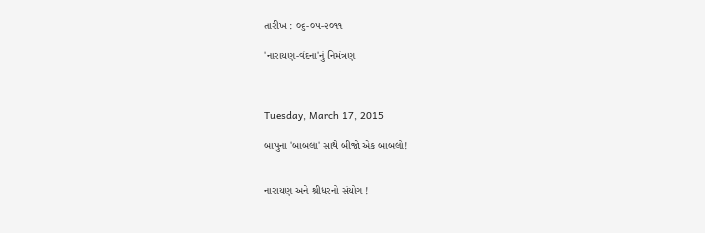તારીખ : ૦૬-૦૫-૨૦૧૧

'નારાયણ-વંદના'નું નિમંત્રણ



Tuesday, March 17, 2015

બાપુના 'બાબલા' સાથે બીજો એક બાબલો!


નારાયણ અને શ્રીધરનો સંયોગ !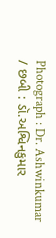Photograph : Dr. Ashwinkumar / છબી : ડૉ.અશ્વિનકુમાર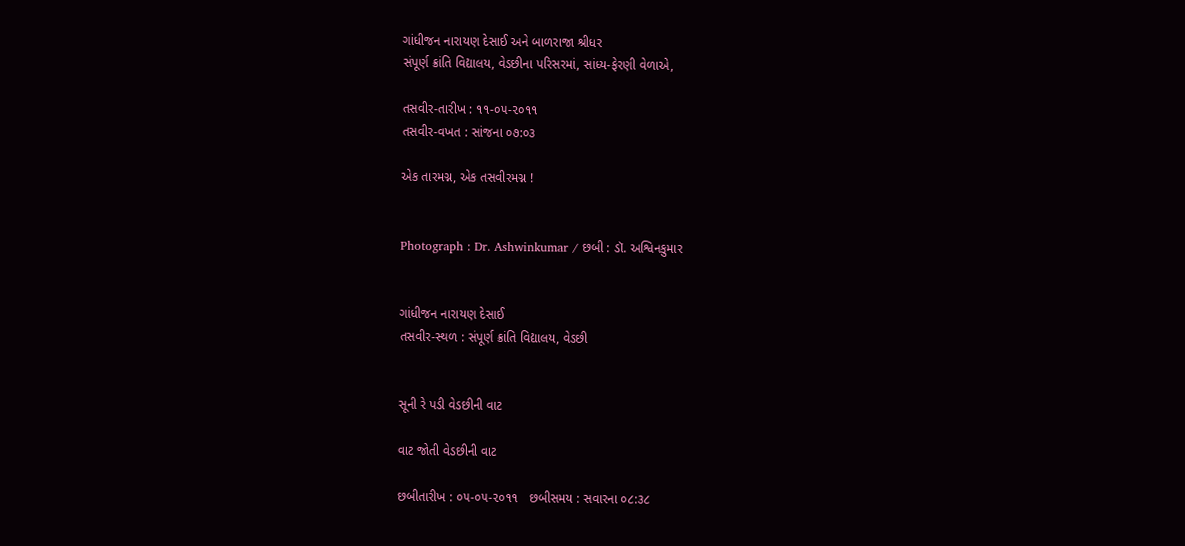ગાંધીજન નારાયણ દેસાઈ અને બાળરાજા શ્રીધર
સંપૂર્ણ ક્રાંતિ વિદ્યાલય, વેડછીના પરિસરમાં, સાંધ્ય-ફેરણી વેળાએ,

તસવીર-તારીખ : ૧૧-૦૫-૨૦૧૧
તસવીર-વખત : સાંજના ૦૭:૦૩

એક તારમગ્ન, એક તસવીરમગ્ન !


Photograph : Dr. Ashwinkumar / છબી : ડૉ. અશ્વિનકુમાર


ગાંધીજન નારાયણ દેસાઈ
તસવીર-સ્થળ : સંપૂર્ણ ક્રાંતિ વિદ્યાલય, વેડછી


સૂની રે પડી વેડછીની વાટ

વાટ જોતી વેડછીની વાટ

છબીતારીખ : ૦૫-૦૫-૨૦૧૧   છબીસમય : સવારના ૦૮:૩૮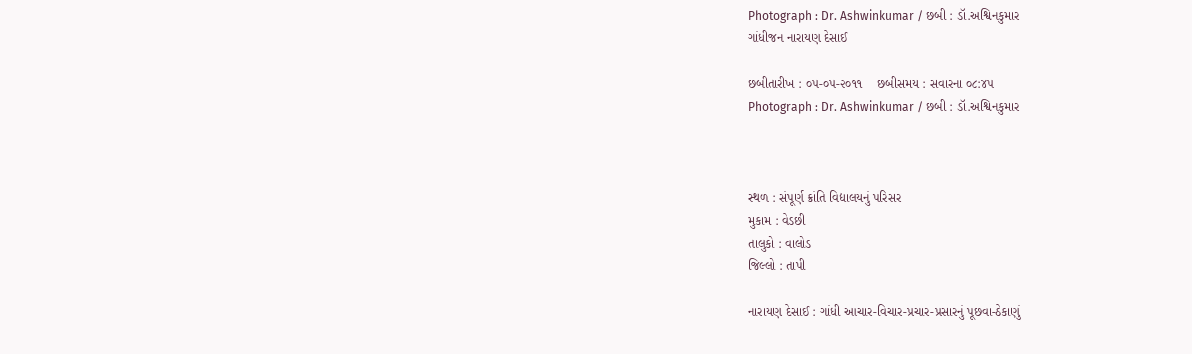Photograph : Dr. Ashwinkumar / છબી : ડૉ.અશ્વિનકુમાર
ગાંધીજન નારાયણ દેસાઈ

છબીતારીખ : ૦૫-૦૫-૨૦૧૧    છબીસમય : સવારના ૦૮:૪૫
Photograph : Dr. Ashwinkumar / છબી : ડૉ.અશ્વિનકુમાર



સ્થળ : સંપૂર્ણ ક્રાંતિ વિદ્યાલયનું પરિસર
મુકામ : વેડછી
તાલુકો : વાલોડ
જિલ્લો : તાપી

નારાયણ દેસાઈ : ગાંધી આચાર-વિચાર-પ્રચાર-પ્રસારનું પૂછવા-ઠેકાણું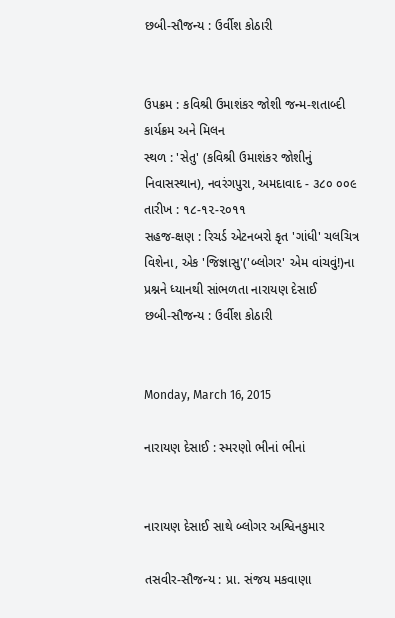છબી-સૌજન્ય : ઉર્વીશ કોઠારી


ઉપક્રમ : કવિશ્રી ઉમાશંકર જોશી જન્મ-શતાબ્દી કાર્યક્રમ અને મિલન
સ્થળ : 'સેતુ' (કવિશ્રી ઉમાશંકર જોશીનું નિવાસસ્થાન), નવરંગપુરા, અમદાવાદ - ૩૮૦ ૦૦૯
તારીખ : ૧૮-૧૨-૨૦૧૧
સહજ-ક્ષણ : રિચર્ડ એટનબરો કૃત 'ગાંધી' ચલચિત્ર વિશેના, એક 'જિજ્ઞાસુ'('બ્લોગર' એમ વાંચવું!)ના પ્રશ્નને ધ્યાનથી સાંભળતા નારાયણ દેસાઈ
છબી-સૌજન્ય : ઉર્વીશ કોઠારી


Monday, March 16, 2015

નારાયણ દેસાઈ : સ્મરણો ભીનાં ભીનાં


નારાયણ દેસાઈ સાથે બ્લોગર અશ્વિનકુમાર

તસવીર-સૌજન્ય : પ્રા. સંજય મકવાણા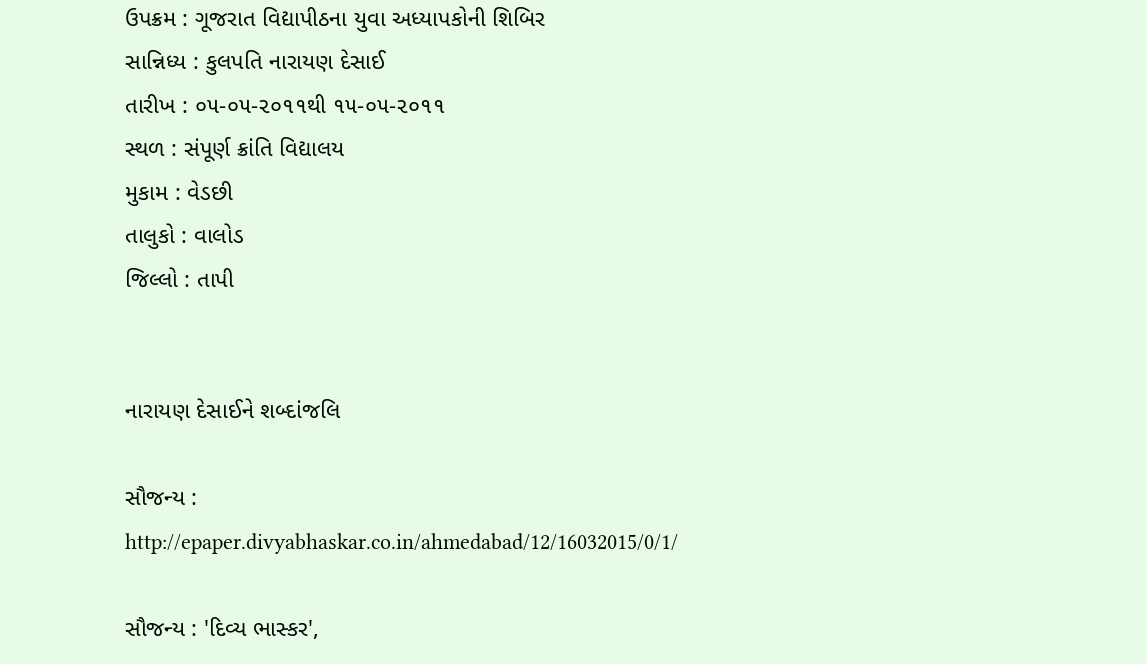ઉપક્રમ : ગૂજરાત વિદ્યાપીઠના યુવા અધ્યાપકોની શિબિર
સાન્નિધ્ય : કુલપતિ નારાયણ દેસાઈ
તારીખ : ૦૫-૦૫-૨૦૧૧થી ૧૫-૦૫-૨૦૧૧
સ્થળ : સંપૂર્ણ ક્રાંતિ વિદ્યાલય
મુકામ : વેડછી
તાલુકો : વાલોડ
જિલ્લો : તાપી


નારાયણ દેસાઈને શબ્દાંજલિ

સૌજન્ય :
http://epaper.divyabhaskar.co.in/ahmedabad/12/16032015/0/1/

સૌજન્ય : 'દિવ્ય ભાસ્કર',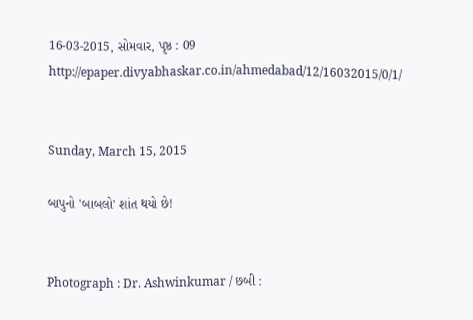16-03-2015, સોમવાર, પૃષ્ઠ : 09
http://epaper.divyabhaskar.co.in/ahmedabad/12/16032015/0/1/


Sunday, March 15, 2015

બાપુનો 'બાબલો' શાંત થયો છે!


Photograph : Dr. Ashwinkumar / છબી :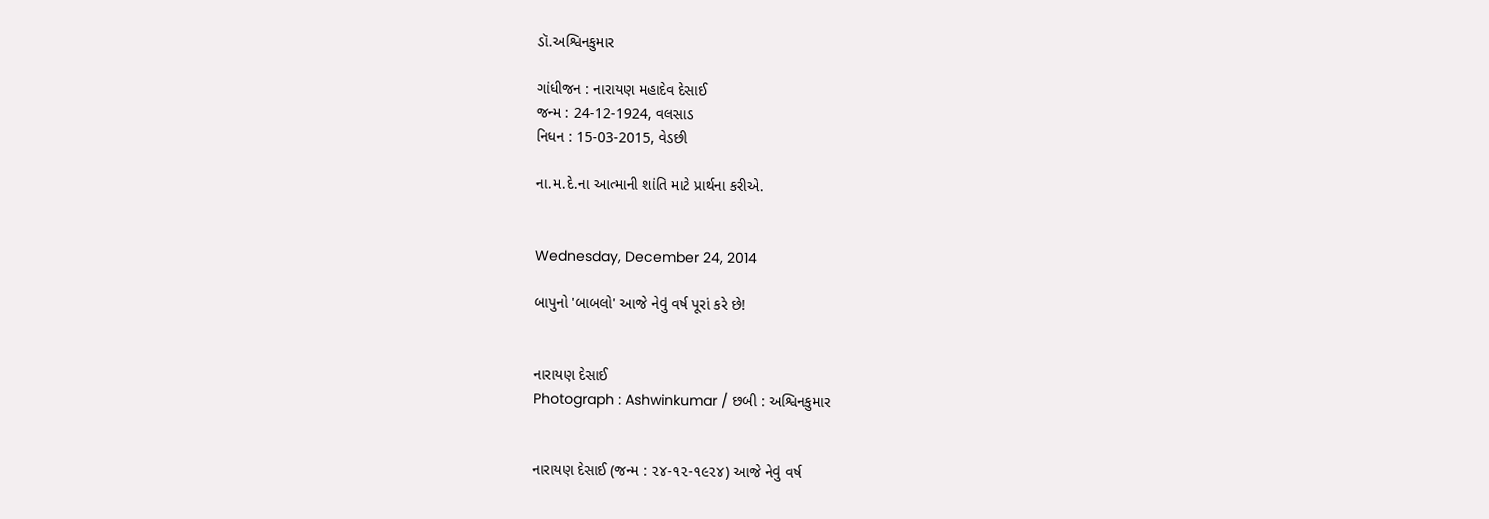ડૉ.અશ્વિનકુમાર

ગાંધીજન : નારાયણ મહાદેવ દેસાઈ
જન્મ : 24-12-1924, વલસાડ
નિધન : 15-03-2015, વેડછી

ના.મ.દે.ના આત્માની શાંતિ માટે પ્રાર્થના કરીએ.


Wednesday, December 24, 2014

બાપુનો 'બાબલો' આજે નેવું વર્ષ પૂરાં કરે છે!


નારાયણ દેસાઈ
Photograph : Ashwinkumar / છબી : અશ્વિનકુમાર


નારાયણ દેસાઈ (જન્મ : ૨૪-૧૨-૧૯૨૪) આજે નેવું વર્ષ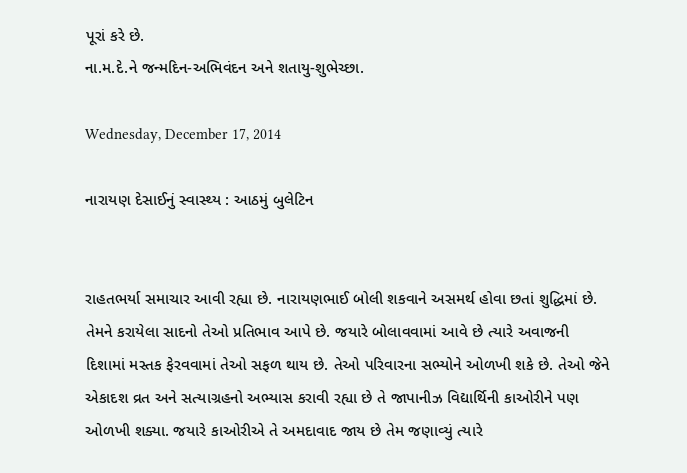પૂરાં કરે છે.
ના.મ.દે.ને જન્મદિન-અભિવંદન અને શતાયુ-શુભેચ્છા.

Wednesday, December 17, 2014

નારાયણ દેસાઈનું સ્વાસ્થ્ય : આઠમું બુલેટિન


રાહતભર્યા સમાચાર આવી રહ્યા છે. નારાયણભાઈ બોલી શકવાને અસમર્થ હોવા છતાં શુદ્ધિમાં છે. તેમને કરાયેલા સાદનો તેઓ પ્રતિભાવ આપે છે. જયારે બોલાવવામાં આવે છે ત્યારે અવાજની દિશામાં મસ્તક ફેરવવામાં તેઓ સફળ થાય છે. તેઓ પરિવારના સભ્યોને ઓળખી શકે છે. તેઓ જેને એકાદશ વ્રત અને સત્યાગ્રહનો અભ્યાસ કરાવી રહ્યા છે તે જાપાનીઝ વિદ્યાર્થિની કાઓરીને પણ ઓળખી શક્યા. જયારે કાઓરીએ તે અમદાવાદ જાય છે તેમ જણાવ્યું ત્યારે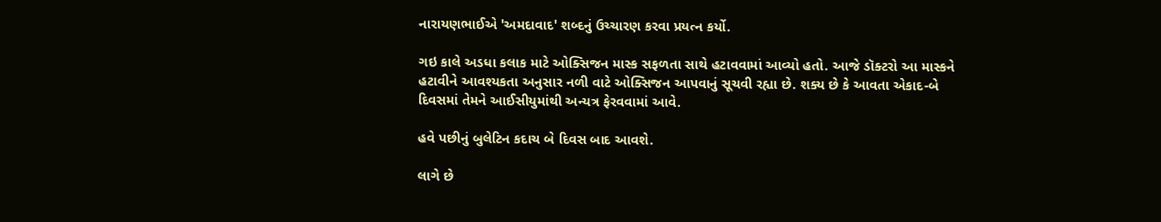નારાયણભાઈએ 'અમદાવાદ' શબ્દનું ઉચ્ચારણ કરવા પ્રયત્ન કર્યો.

ગઇ કાલે અડધા કલાક માટે ઓક્સિજન માસ્ક સફળતા સાથે હટાવવામાં આવ્યો હતો. આજે ડૉક્ટરો આ માસ્કને હટાવીને આવશ્યકતા અનુસાર નળી વાટે ઓક્સિજન આપવાનું સૂચવી રહ્યા છે. શક્ય છે કે આવતા એકાદ-બે દિવસમાં તેમને આઈસીયુમાંથી અન્યત્ર ફેરવવામાં આવે.

હવે પછીનું બુલેટિન કદાચ બે દિવસ બાદ આવશે.

લાગે છે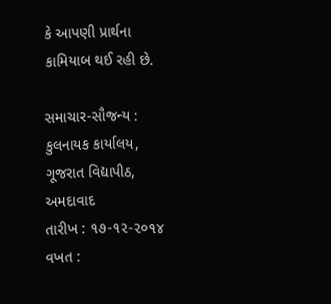કે આપણી પ્રાર્થના કામિયાબ થઈ રહી છે.

સમાચાર-સૌજન્ય :
કુલનાયક કાર્યાલય, ગૂજરાત વિદ્યાપીઠ, અમદાવાદ
તારીખ : ૧૭-૧૨-૨૦૧૪
વખત :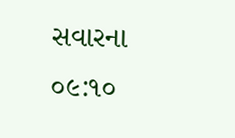સવારના ૦૯:૧૦